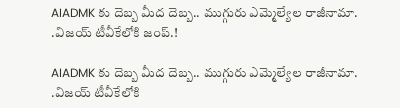AIADMK కు దెబ్బ మీద దెబ్బ.. ముగ్గురు ఎమ్మెల్యేల రాజీనామా. .విజయ్ టీవీకేలోకి జంప్.!

AIADMK కు దెబ్బ మీద దెబ్బ.. ముగ్గురు ఎమ్మెల్యేల రాజీనామా. .విజయ్ టీవీకేలోకి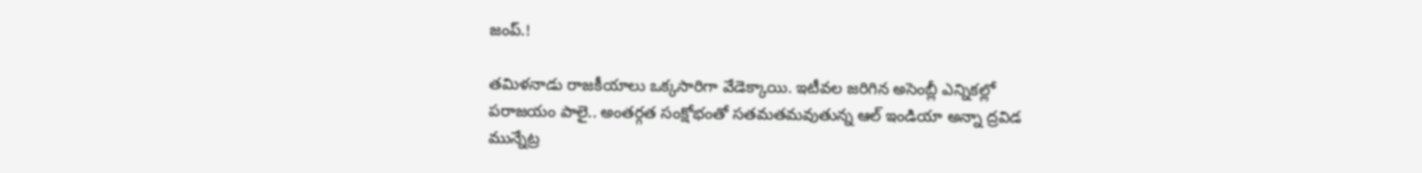జంప్.!

తమిళనాడు రాజకీయాలు ఒక్కసారిగా వేడెక్కాయి. ఇటీవల జరిగిన అసెంబ్లీ ఎన్నికల్లో పరాజయం పాలై.. అంతర్గత సంక్షోభంతో సతమతమవుతున్న ఆల్ ఇండియా అన్నా ద్రవిడ మున్నేట్ర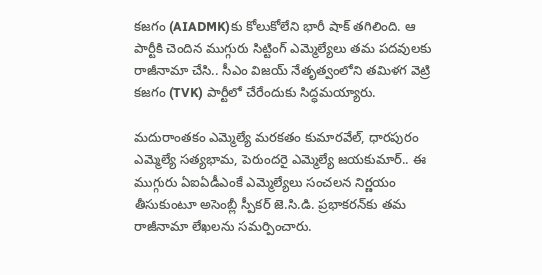కజగం (AIADMK)కు కోలుకోలేని భారీ షాక్ తగిలింది. ఆ పార్టీకి చెందిన ముగ్గురు సిట్టింగ్ ఎమ్మెల్యేలు తమ పదవులకు రాజీనామా చేసి.. సీఎం విజయ్ నేతృత్వంలోని తమిళగ వెట్రి కజగం (TVK) పార్టీలో చేరేందుకు సిద్ధమయ్యారు.

మదురాంతకం ఎమ్మెల్యే మరకతం కుమారవేల్, ధారపురం ఎమ్మెల్యే సత్యభామ, పెరుందరై ఎమ్మెల్యే జయకుమార్.. ఈ ముగ్గురు ఏఐఏడీఎంకే ఎమ్మెల్యేలు సంచలన నిర్ణయం తీసుకుంటూ అసెంబ్లీ స్పీకర్ జె.సి.డి. ప్రభాకరన్‌కు తమ రాజీనామా లేఖలను సమర్పించారు.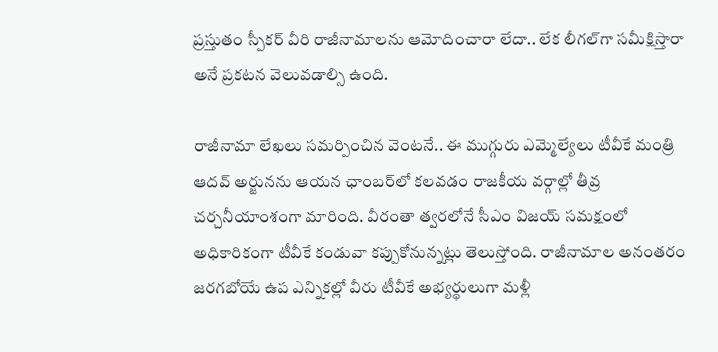ప్రస్తుతం స్పీకర్ వీరి రాజీనామాలను ఆమోదించారా లేదా.. లేక లీగల్‌గా సమీక్షిస్తారా అనే ప్రకటన వెలువడాల్సి ఉంది.

రాజీనామా లేఖలు సమర్పించిన వెంటనే.. ఈ ముగ్గురు ఎమ్మెల్యేలు టీవీకే మంత్రి ఆదవ్ అర్జునను ఆయన ఛాంబర్‌లో కలవడం రాజకీయ వర్గాల్లో తీవ్ర చర్చనీయాంశంగా మారింది. వీరంతా త్వరలోనే సీఎం విజయ్ సమక్షంలో అధికారికంగా టీవీకే కండువా కప్పుకోనున్నట్లు తెలుస్తోంది. రాజీనామాల అనంతరం జరగబోయే ఉప ఎన్నికల్లో వీరు టీవీకే అభ్యర్థులుగా మళ్లీ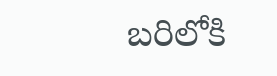బరిలోకి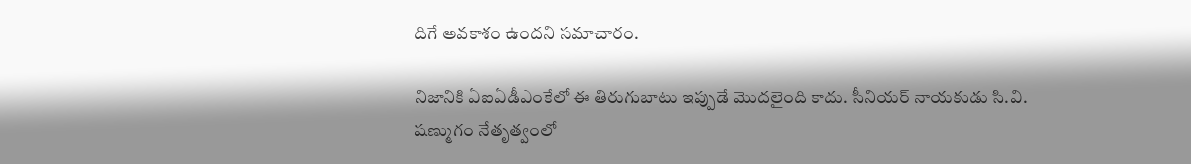దిగే అవకాశం ఉందని సమాచారం.

నిజానికి ఏఐఏడీఎంకేలో ఈ తిరుగుబాటు ఇప్పుడే మొదలైంది కాదు. సీనియర్ నాయకుడు సి.వి. షణ్ముగం నేతృత్వంలో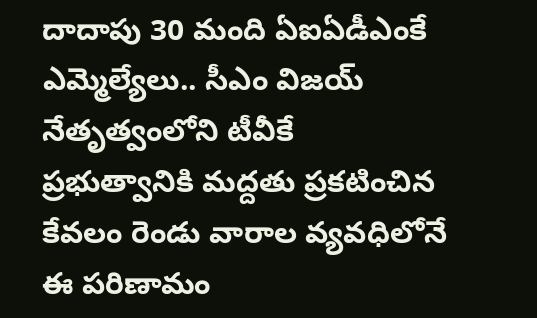దాదాపు 30 మంది ఏఐఏడీఎంకే ఎమ్మెల్యేలు.. సీఎం విజయ్ నేతృత్వంలోని టీవీకే ప్రభుత్వానికి మద్దతు ప్రకటించిన కేవలం రెండు వారాల వ్యవధిలోనే ఈ పరిణామం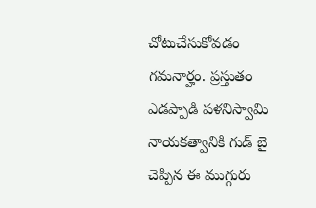చోటుచేసుకోవడం గమనార్హం. ప్రస్తుతం ఎడప్పాడి పళనిస్వామి నాయకత్వానికి గుడ్ బై చెప్పిన ఈ ముగ్గురు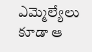ఎమ్మెల్యేలు కూడా ఆ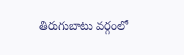తిరుగుబాటు వర్గంలో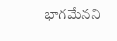భాగమేనని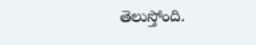తెలుస్తోంది.